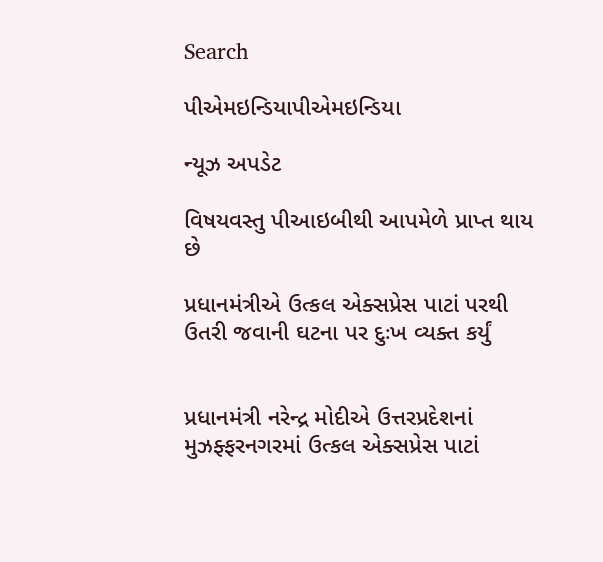Search

પીએમઇન્ડિયાપીએમઇન્ડિયા

ન્યૂઝ અપડેટ

વિષયવસ્તુ પીઆઇબીથી આપમેળે પ્રાપ્ત થાય છે

પ્રધાનમંત્રીએ ઉત્કલ એક્સપ્રેસ પાટાં પરથી ઉતરી જવાની ઘટના પર દુઃખ વ્યક્ત કર્યું


પ્રધાનમંત્રી નરેન્દ્ર મોદીએ ઉત્તરપ્રદેશનાં મુઝફ્ફરનગરમાં ઉત્કલ એક્સપ્રેસ પાટાં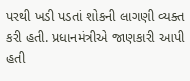પરથી ખડી પડતાં શોકની લાગણી વ્યક્ત કરી હતી. પ્રધાનમંત્રીએ જાણકારી આપી હતી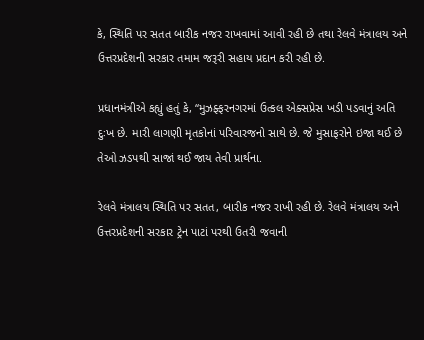કે, સ્થિતિ પર સતત બારીક નજર રાખવામાં આવી રહી છે તથા રેલવે મંત્રાલય અને ઉત્તરપ્રદેશની સરકાર તમામ જરૂરી સહાય પ્રદાન કરી રહી છે.

પ્રધાનમંત્રીએ કહ્યું હતું કે, “મુઝફ્ફરનગરમાં ઉત્કલ એક્સપ્રેસ ખડી પડવાનું અતિ દુઃખ છે. મારી લાગણી મૃતકોનાં પરિવારજનો સાથે છે. જે મુસાફરોને ઇજા થઈ છે તેઓ ઝડપથી સાજાં થઈ જાય તેવી પ્રાર્થના.

રેલવે મંત્રાલય સ્થિતિ પર સતત, બારીક નજર રાખી રહી છે. રેલવે મંત્રાલય અને ઉત્તરપ્રદેશની સરકાર ટ્રેન પાટાં પરથી ઉતરી જવાની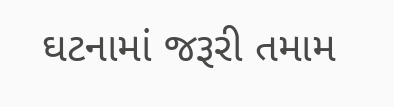ઘટનામાં જરૂરી તમામ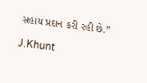સહાય પ્રદાન કરી રહી છે.”

J.Khunt